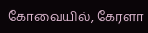கோவையில், கேரளா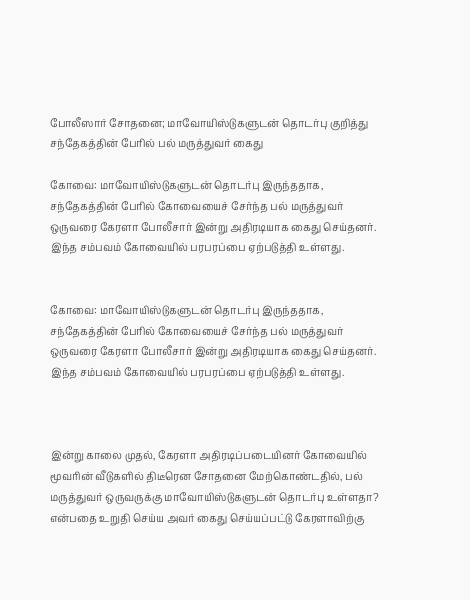போலீஸார் சோதனை; மாவோயிஸ்டுகளுடன் தொடர்பு குறித்து சந்தேகத்தின் பேரில் பல் மருத்துவர் கைது

கோவை: மாவோயிஸ்டுகளுடன் தொடர்பு இருந்ததாக, சந்தேகத்தின் பேரில் கோவையைச் சேர்ந்த பல் மருத்துவர் ஒருவரை கேரளா போலீசார் இன்று அதிரடியாக கைது செய்தனர். இந்த சம்பவம் கோவையில் பரபரப்பை ஏற்படுத்தி உள்ளது.


கோவை: மாவோயிஸ்டுகளுடன் தொடர்பு இருந்ததாக, சந்தேகத்தின் பேரில் கோவையைச் சேர்ந்த பல் மருத்துவர் ஒருவரை கேரளா போலீசார் இன்று அதிரடியாக கைது செய்தனர். இந்த சம்பவம் கோவையில் பரபரப்பை ஏற்படுத்தி உள்ளது.



இன்று காலை முதல், கேரளா அதிரடிப்படையினர் கோவையில் மூவரின் வீடுகளில் திடீரென சோதனை மேற்கொண்டதில், பல் மருத்துவர் ஒருவருக்கு மாவோயிஸ்டுகளுடன் தொடர்பு உள்ளதா? என்பதை உறுதி செய்ய அவர் கைது செய்யப்பட்டு கேரளாவிற்கு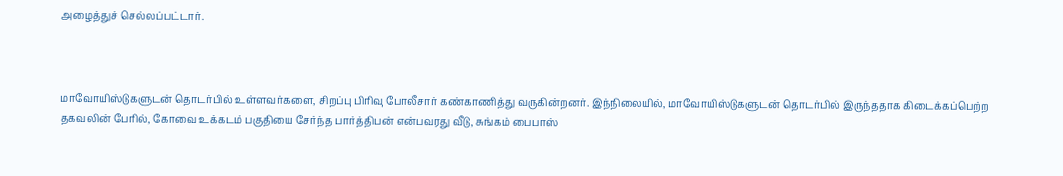அழைத்துச் செல்லப்பட்டார்.



மாவோயிஸ்டுகளுடன் தொடர்பில் உள்ளவர்களை, சிறப்பு பிரிவு போலீசார் கண்காணித்து வருகின்றனர். இந்நிலையில், மாவோயிஸ்டுகளுடன் தொடர்பில் இருந்ததாக கிடைக்கப்பெற்ற தகவலின் பேரில், கோவை உக்கடம் பகுதியை சேர்ந்த பார்த்திபன் என்பவரது வீடு, சுங்கம் பைபாஸ்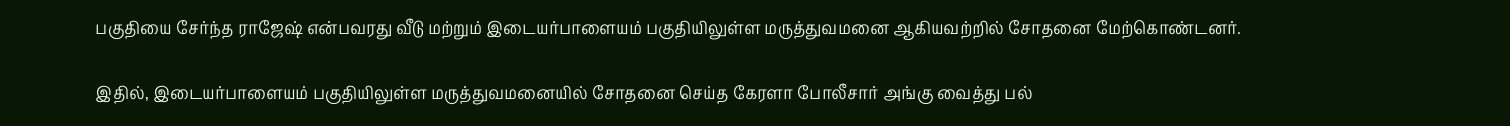பகுதியை சேர்ந்த ராஜேஷ் என்பவரது வீடு மற்றும் இடையர்பாளையம் பகுதியிலுள்ள மருத்துவமனை ஆகியவற்றில் சோதனை மேற்கொண்டனர்.

இதில், இடையர்பாளையம் பகுதியிலுள்ள மருத்துவமனையில் சோதனை செய்த கேரளா போலீசார் அங்கு வைத்து பல்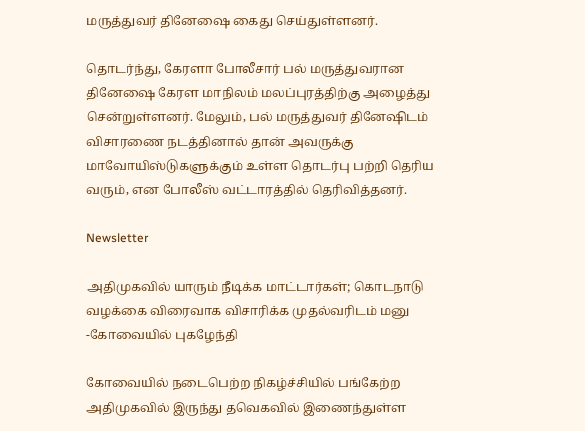மருத்துவர் தினேஷை கைது செய்துள்ளனர்.

தொடர்ந்து, கேரளா போலீசார் பல் மருத்துவரான தினேஷை கேரள மாநிலம் மலப்புரத்திற்கு அழைத்து சென்றுள்ளனர். மேலும், பல் மருத்துவர் தினேஷிடம் விசாரணை நடத்தினால் தான் அவருக்கு மாவோயிஸ்டுகளுக்கும் உள்ள தொடர்பு பற்றி தெரிய வரும், என போலீஸ் வட்டாரத்தில் தெரிவித்தனர்.

Newsletter

அதிமுகவில் யாரும் நீடிக்க மாட்டார்கள்; கொடநாடு வழக்கை விரைவாக விசாரிக்க முதல்வரிடம் மனு -கோவையில் புகழேந்தி

கோவையில் நடைபெற்ற நிகழ்ச்சியில் பங்கேற்ற அதிமுகவில் இருந்து தவெகவில் இணைந்துள்ள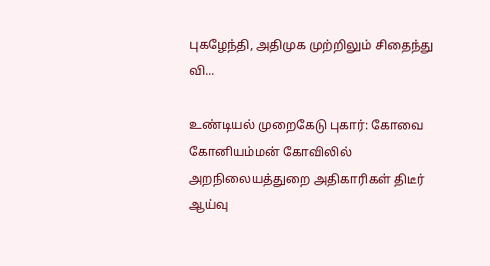புகழேந்தி, அதிமுக முற்றிலும் சிதைந்து வி...

உண்டியல் முறைகேடு புகார்: கோவை கோனியம்மன் கோவிலில் அறநிலையத்துறை அதிகாரிகள் திடீர் ஆய்வு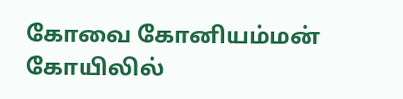கோவை கோனியம்மன் கோயிலில்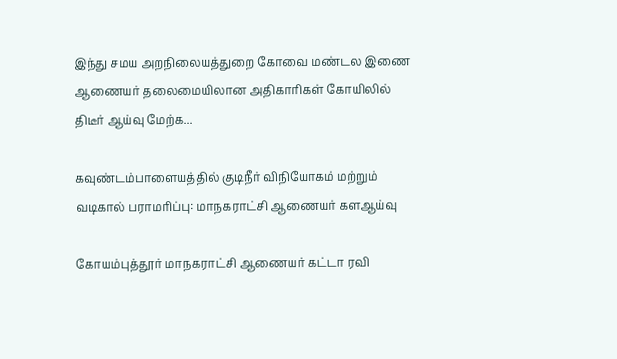இந்து சமய அறநிலையத்துறை கோவை மண்டல இணை ஆணையர் தலைமையிலான அதிகாரிகள் கோயிலில் திடீர் ஆய்வு மேற்க...

கவுண்டம்பாளையத்தில் குடிநீர் விநியோகம் மற்றும் வடிகால் பராமரிப்பு: மாநகராட்சி ஆணையர் களஆய்வு

கோயம்புத்தூர் மாநகராட்சி ஆணையர் கட்டா ரவி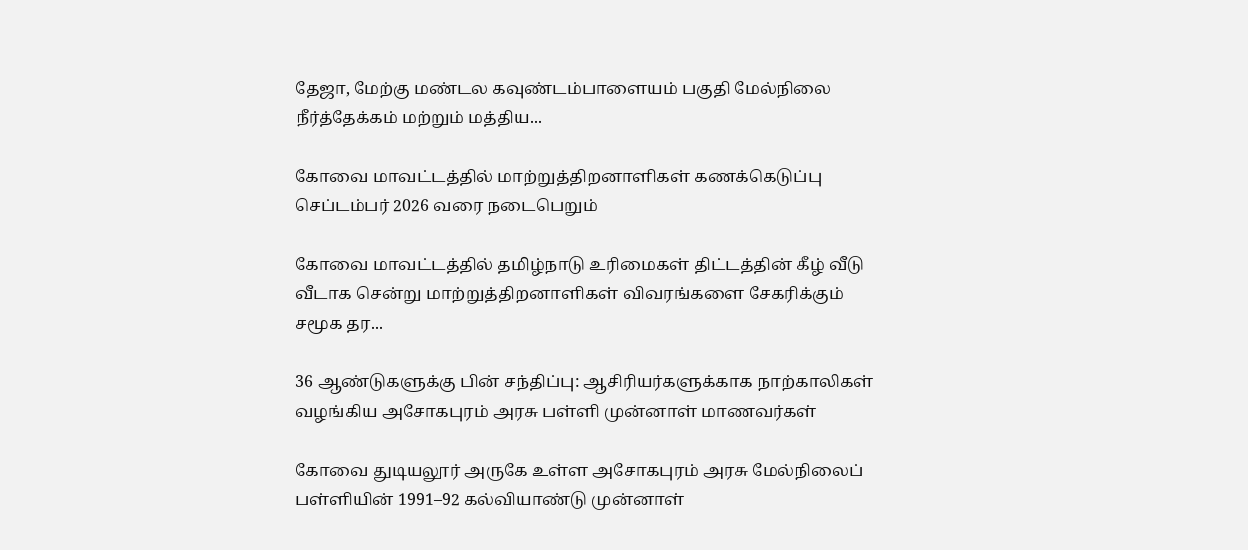தேஜா, மேற்கு மண்டல கவுண்டம்பாளையம் பகுதி மேல்நிலை நீர்த்தேக்கம் மற்றும் மத்திய...

கோவை மாவட்டத்தில் மாற்றுத்திறனாளிகள் கணக்கெடுப்பு செப்டம்பர் 2026 வரை நடைபெறும்

கோவை மாவட்டத்தில் தமிழ்நாடு உரிமைகள் திட்டத்தின் கீழ் வீடு வீடாக சென்று மாற்றுத்திறனாளிகள் விவரங்களை சேகரிக்கும் சமூக தர...

36 ஆண்டுகளுக்கு பின் சந்திப்பு: ஆசிரியர்களுக்காக நாற்காலிகள் வழங்கிய அசோகபுரம் அரசு பள்ளி முன்னாள் மாணவர்கள்

கோவை துடியலூர் அருகே உள்ள அசோகபுரம் அரசு மேல்நிலைப் பள்ளியின் 1991–92 கல்வியாண்டு முன்னாள்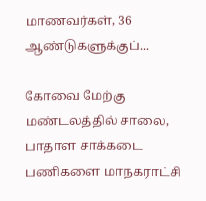மாணவர்கள், 36 ஆண்டுகளுக்குப்...

கோவை மேற்கு மண்டலத்தில் சாலை, பாதாள சாக்கடை பணிகளை மாநகராட்சி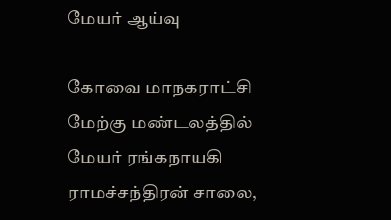மேயர் ஆய்வு

கோவை மாநகராட்சி மேற்கு மண்டலத்தில் மேயர் ரங்கநாயகி ராமச்சந்திரன் சாலை,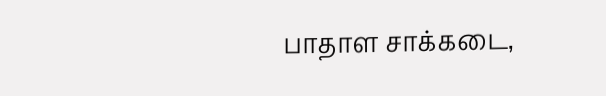பாதாள சாக்கடை,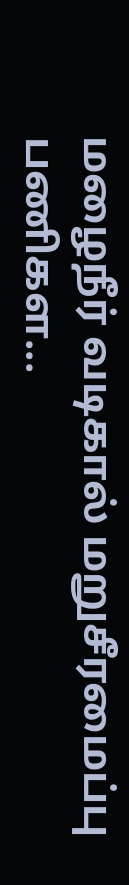மழைநீர் வடிகால் மறுசீரமைப்பு பணிகள...